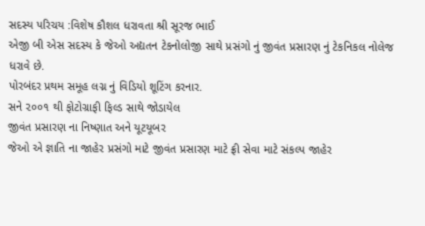સદસ્ય પરિચય :વિશેષ કૌશલ ધરાવતા શ્રી સૂરજ ભાઈ
એજી બી એસ સદસ્ય કે જેઓ અદ્યતન ટેકનોલોજી સાથે પ્રસંગો નું જીવંત પ્રસારણ નું ટેકનિકલ નોલેજ ધરાવે છે.
પોરબંદર પ્રથમ સમૂહ લગ્ન નું વિડિયો શૂટિંગ કરનાર.
સને ૨૦૦૧ થી ફોટોગ્રાફી ફિલ્ડ સાથે જોડાયેલ
જીવંત પ્રસારણ ના નિષ્ણાત અને યૂટયૂબર
જેઓ એ જ્ઞાતિ ના જાહેર પ્રસંગો માટે જીવંત પ્રસારણ માટે ફ્રી સેવા માટે સંકલ્પ જાહેર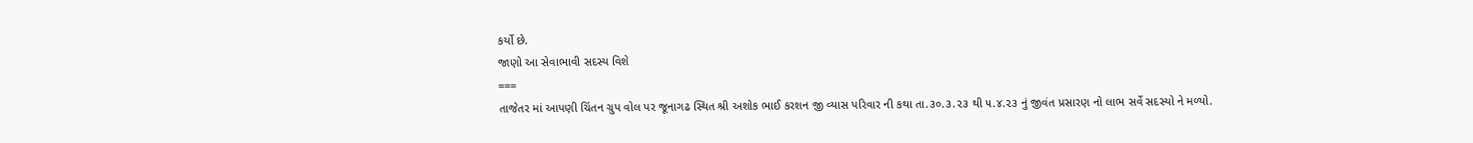કર્યો છે.
જાણો આ સેવાભાવી સદસ્ય વિશે
===
તાજેતર માં આપણી ચિંતન ગ્રુપ વોલ પર જૂનાગઢ સ્થિત શ્રી અશોક ભાઈ કરશન જી વ્યાસ પરિવાર ની કથા તા.૩૦.૩.૨૩ થી ૫.૪.૨૩ નું જીવંત પ્રસારણ નો લાભ સર્વે સદસ્યો ને મળ્યો.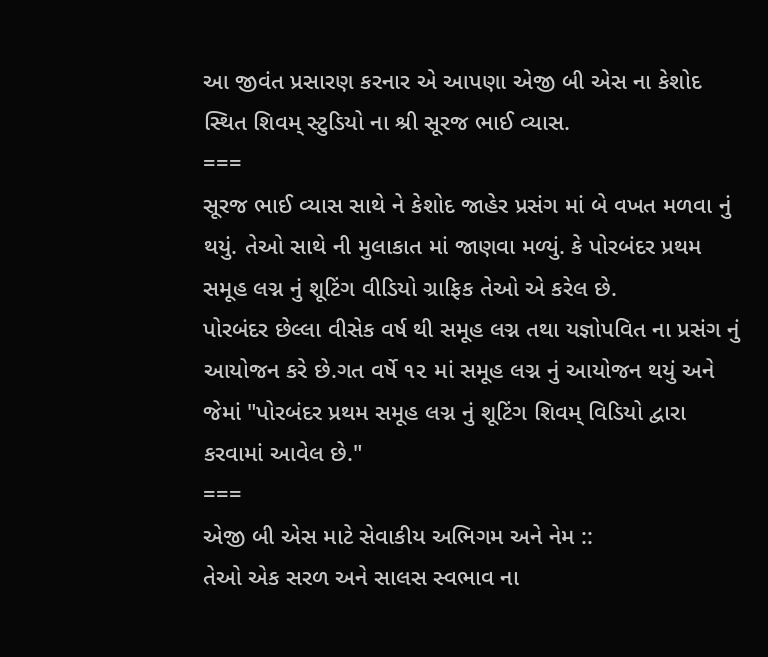આ જીવંત પ્રસારણ કરનાર એ આપણા એજી બી એસ ના કેશોદ સ્થિત શિવમ્ સ્ટુડિયો ના શ્રી સૂરજ ભાઈ વ્યાસ.
===
સૂરજ ભાઈ વ્યાસ સાથે ને કેશોદ જાહેર પ્રસંગ માં બે વખત મળવા નું થયું. તેઓ સાથે ની મુલાકાત માં જાણવા મળ્યું. કે પોરબંદર પ્રથમ સમૂહ લગ્ન નું શૂટિંગ વીડિયો ગ્રાફિક તેઓ એ કરેલ છે.
પોરબંદર છેલ્લા વીસેક વર્ષ થી સમૂહ લગ્ન તથા યજ્ઞોપવિત ના પ્રસંગ નું આયોજન કરે છે.ગત વર્ષે ૧૨ માં સમૂહ લગ્ન નું આયોજન થયું અને જેમાં "પોરબંદર પ્રથમ સમૂહ લગ્ન નું શૂટિંગ શિવમ્ વિડિયો દ્વારા કરવામાં આવેલ છે."
===
એજી બી એસ માટે સેવાકીય અભિગમ અને નેમ ::
તેઓ એક સરળ અને સાલસ સ્વભાવ ના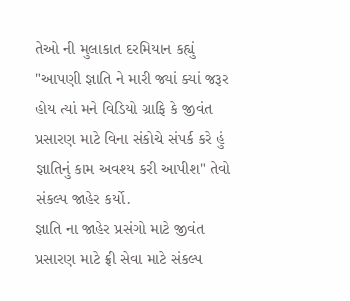તેઓ ની મુલાકાત દરમિયાન કહ્યું "આપણી જ્ઞાતિ ને મારી જ્યાં ક્યાં જરૂર હોય ત્યાં મને વિડિયો ગ્રાફિ કે જીવંત પ્રસારણ માટે વિના સંકોચે સંપર્ક કરે હું જ્ઞાતિનું કામ અવશ્ય કરી આપીશ" તેવો સંકલ્પ જાહેર કર્યો.
જ્ઞાતિ ના જાહેર પ્રસંગો માટે જીવંત પ્રસારણ માટે ફ્રી સેવા માટે સંકલ્પ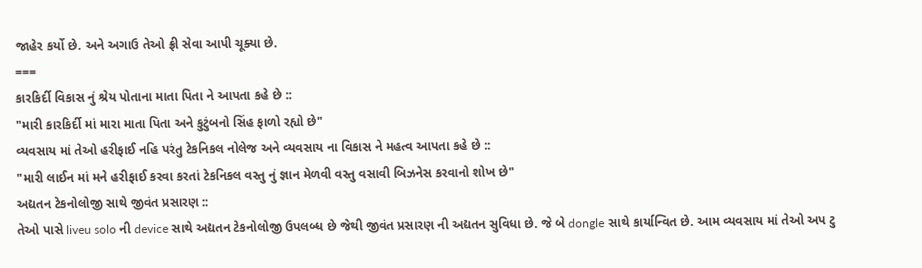જાહેર કર્યો છે. અને અગાઉ તેઓ ફ્રી સેવા આપી ચૂક્યા છે.
===
કારકિર્દી વિકાસ નું શ્રેય પોતાના માતા પિતા ને આપતા કહે છે ::
"મારી કારકિર્દી માં મારા માતા પિતા અને કુટુંબનો સિંહ ફાળો રહ્યો છે"
વ્યવસાય માં તેઓ હરીફાઈ નહિ પરંતુ ટેકનિકલ નોલેજ અને વ્યવસાય ના વિકાસ ને મહત્વ આપતા કહે છે ::
"મારી લાઈન માં મને હરીફાઈ કરવા કરતાં ટેકનિકલ વસ્તુ નું જ્ઞાન મેળવી વસ્તુ વસાવી બિઝનેસ કરવાનો શોખ છે"
અદ્યતન ટેકનોલોજી સાથે જીવંત પ્રસારણ ::
તેઓ પાસે liveu solo ની device સાથે અદ્યતન ટેકનોલોજી ઉપલબ્ધ છે જેથી જીવંત પ્રસારણ ની અદ્યતન સુવિધા છે. જે બે dongle સાથે કાર્યાન્વિત છે. આમ વ્યવસાય માં તેઓ અપ ટુ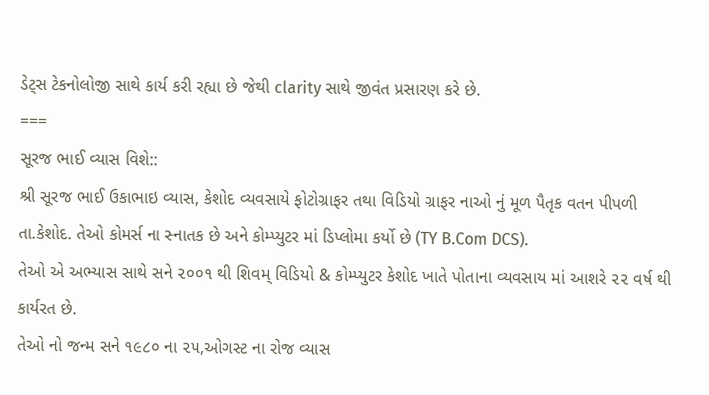ડેટ્સ ટેકનોલોજી સાથે કાર્ય કરી રહ્યા છે જેથી clarity સાથે જીવંત પ્રસારણ કરે છે.
===
સૂરજ ભાઈ વ્યાસ વિશે::
શ્રી સૂરજ ભાઈ ઉકાભાઇ વ્યાસ, કેશોદ વ્યવસાયે ફોટોગ્રાફર તથા વિડિયો ગ્રાફર નાઓ નું મૂળ પૈતૃક વતન પીપળી તા.કેશોદ. તેઓ કોમર્સ ના સ્નાતક છે અને કોમ્પ્યુટર માં ડિપ્લોમા કર્યો છે (TY B.Com DCS).
તેઓ એ અભ્યાસ સાથે સને ૨૦૦૧ થી શિવમ્ વિડિયો & કોમ્પ્યુટર કેશોદ ખાતે પોતાના વ્યવસાય માં આશરે ૨૨ વર્ષ થી કાર્યરત છે.
તેઓ નો જન્મ સને ૧૯૮૦ ના ૨૫,ઓગસ્ટ ના રોજ વ્યાસ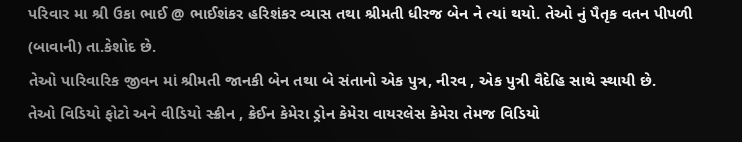પરિવાર મા શ્રી ઉકા ભાઈ @ ભાઈશંકર હરિશંકર વ્યાસ તથા શ્રીમતી ધીરજ બેન ને ત્યાં થયો. તેઓ નું પૈતૃક વતન પીપળી (બાવાની) તા.કેશોદ છે.
તેઓ પારિવારિક જીવન માં શ્રીમતી જાનકી બેન તથા બે સંતાનો એક પુત્ર, નીરવ , એક પુત્રી વૈદેહિ સાથે સ્થાયી છે.
તેઓ વિડિયો ફોટો અને વીડિયો સ્ક્રીન , ક્રેઈન કેમેરા ડ્રોન કેમેરા વાયરલેસ કેમેરા તેમજ વિડિયો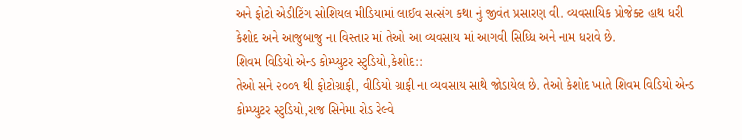અને ફોટો એડીટિંગ સોશિયલ મીડિયામાં લાઈવ સત્સંગ કથા નું જીવંત પ્રસારણ વી. વ્યવસાયિક પ્રોજેક્ટ હાથ ધરી કેશોદ અને આજુબાજુ ના વિસ્તાર માં તેઓ આ વ્યવસાય માં આગવી સિધ્ધિ અને નામ ધરાવે છે.
શિવમ વિડિયો એન્ડ કોમ્પ્યુટર સ્ટુડિયો,કેશોદ::
તેઓ સને ૨૦૦૧ થી ફોટોગ્રાફી, વીડિયો ગ્રાફી ના વ્યવસાય સાથે જોડાયેલ છે. તેઓ કેશોદ ખાતે શિવમ વિડિયો એન્ડ કોમ્પ્યુટર સ્ટુડિયો,રાજ સિનેમા રોડ રેલ્વે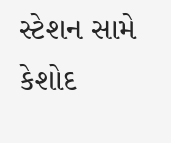સ્ટેશન સામે કેશોદ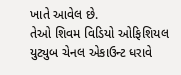ખાતે આવેલ છે.
તેઓ શિવમ વિડિયો ઓફિશિયલ યુટ્યુબ ચેનલ એકાઉન્ટ ધરાવે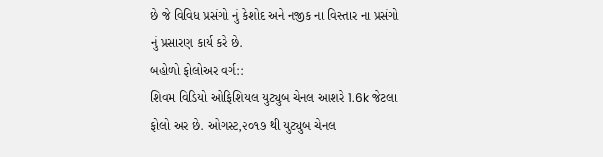છે જે વિવિધ પ્રસંગો નું કેશોદ અને નજીક ના વિસ્તાર ના પ્રસંગો નું પ્રસારણ કાર્ય કરે છે.
બહોળો ફોલોઅર વર્ગ::
શિવમ વિડિયો ઓફિશિયલ યુટ્યુબ ચેનલ આશરે 1.6k જેટલા ફોલો અર છે. ઓગસ્ટ,૨૦૧૭ થી યુટ્યુબ ચેનલ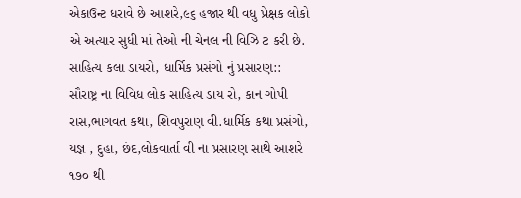એકાઉન્ટ ધરાવે છે આશરે,૯૬ હજાર થી વધુ પ્રેક્ષક લોકો એ અત્યાર સુધી માં તેઓ ની ચેનલ ની વિઝિ ટ કરી છે.
સાહિત્ય કલા ડાયરો, ધાર્મિક પ્રસંગો નું પ્રસારણ::
સૌરાષ્ટ્ર ના વિવિધ લોક સાહિત્ય ડાય રો, કાન ગોપી રાસ,ભાગવત કથા, શિવપુરાણ વી.ધાર્મિક કથા પ્રસંગો, યજ્ઞ , દુહા, છંદ,લોકવાર્તા વી ના પ્રસારણ સાથે આશરે ૧૭૦ થી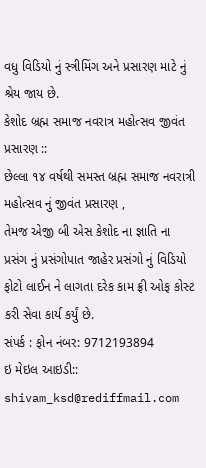વધુ વિડિયો નું સ્ત્રીમિંગ અને પ્રસારણ માટે નું શ્રેય જાય છે.
કેશોદ બ્રહ્મ સમાજ નવરાત્ર મહોત્સવ જીવંત પ્રસારણ ::
છેલ્લા ૧૪ વર્ષથી સમસ્ત બ્રહ્મ સમાજ નવરાત્રી મહોત્સવ નું જીવંત પ્રસારણ ,
તેમજ એજી બી એસ કેશોદ ના જ્ઞાતિ ના પ્રસંગ નું પ્રસંગોપાત જાહેર પ્રસંગો નું વિડિયો ફોટો લાઈન ને લાગતા દરેક કામ ફ્રી ઓફ કોસ્ટ કરી સેવા કાર્ય કર્યું છે.
સંપર્ક : ફોન નંબર: 9712193894
ઇ મેઇલ આઇડી:: shivam_ksd@rediffmail.com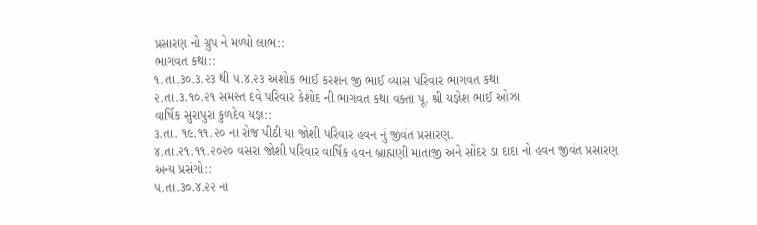પ્રસારણ નો ગ્રુપ ને મળ્યો લાભ::
ભાગવત કથા::
૧.તા.૩૦.૩.૨૩ થી ૫.૪.૨૩ અશોક ભાઈ કરશન જી ભાઈ વ્યાસ પરિવાર ભાગવત કથા
૨.તા.૩.૧૦.૨૧ સમસ્ત દવે પરિવાર કેશોદ ની ભાગવત કથા વક્તા પૂ. શ્રી યજ્ઞેશ ભાઈ ઓઝા
વાર્ષિક સુરાપુરા કુળદેવ યજ્ઞ::
૩.તા. ૧૯.૧૧.૨૦ ના રોજ પીઠી યા જોશી પરિવાર હવન નું જીવંત પ્રસારણ.
૪.તા.૨૧.૧૧.૨૦૨૦ વસરા જોશી પરિવાર વાર્ષિક હવન બ્રાહ્મણી માતાજી અને સોંદર ડા દાદા નો હવન જીવંત પ્રસારણ
અન્ય પ્રસંગો::
૫.તા.૩૦.૪.૨૨ ના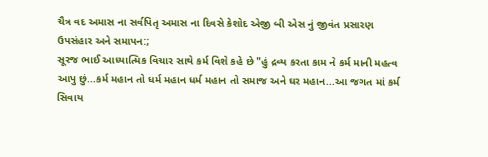ચૈત્ર વદ અમાસ ના સર્વપિતૃ અમાસ ના દિવસે કેશોદ એજી બી એસ નું જીવંત પ્રસારણ
ઉપસંહાર અને સમાપન:;
સૂરજ ભાઈ આધ્યાત્મિક વિચાર સાથે કર્મ વિશે કહે છે "હું દ્રવ્ય કરતા કામ ને કર્મ માની મહત્વ આપુ છું...કર્મ મહાન તો ધર્મ મહાન ધર્મ મહાન તો સમાજ અને ઘર મહાન...આ જગત માં કર્મ સિવાય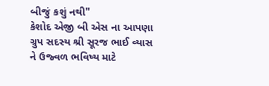બીજું કશું નથી"
કેશોદ એજી બી એસ ના આપણા ગ્રુપ સદસ્ય શ્રી સૂરજ ભાઈ વ્યાસ ને ઉજ્વળ ભવિષ્ય માટે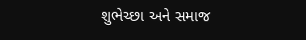શુભેચ્છા અને સમાજ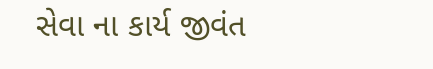સેવા ના કાર્ય જીવંત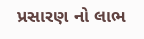પ્રસારણ નો લાભ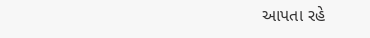આપતા રહે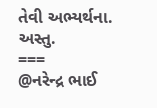તેવી અભ્યર્થના.
અસ્તુ.
===
@નરેન્દ્ર ભાઈ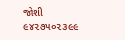જોશી
૯૪૨૭૫૦૨૩૯૯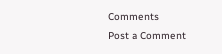Comments
Post a Comment